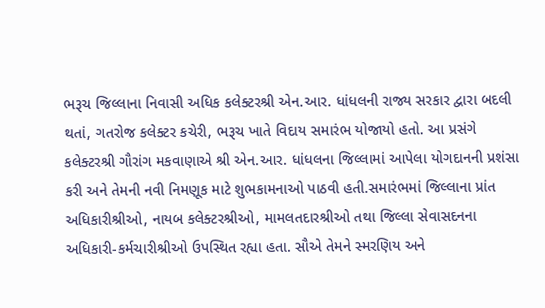ભરૂચ જિલ્લાના નિવાસી અધિક કલેક્ટરશ્રી એન.આર. ધાંધલની રાજ્ય સરકાર દ્વારા બદલી થતાં, ગતરોજ કલેક્ટર કચેરી, ભરૂચ ખાતે વિદાય સમારંભ યોજાયો હતો. આ પ્રસંગે કલેક્ટરશ્રી ગૌરાંગ મકવાણાએ શ્રી એન.આર. ધાંધલના જિલ્લામાં આપેલા યોગદાનની પ્રશંસા કરી અને તેમની નવી નિમણૂક માટે શુભકામનાઓ પાઠવી હતી.સમારંભમાં જિલ્લાના પ્રાંત અધિકારીશ્રીઓ, નાયબ કલેક્ટરશ્રીઓ, મામલતદારશ્રીઓ તથા જિલ્લા સેવાસદનના અધિકારી-કર્મચારીશ્રીઓ ઉપસ્થિત રહ્યા હતા. સૌએ તેમને સ્મરણિય અને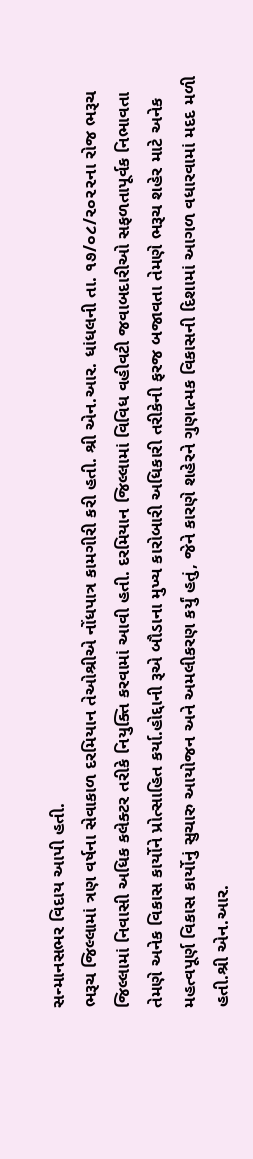સન્માનસભર વિદાય આપી હતી.
ભરૂચ જિલ્લામાં ત્રણ વર્ષના સેવાકાળ દરમિયાન તેઓશ્રીએ નોંધપાત્ર કામગીરી કરી હતી. શ્રી એન.આર. ધાંધલની તા. ૧૭/૦૮/૨૦૨૨ના રોજ ભરૂચ જિલ્લામાં નિવાસી અધિક કલેક્ટર તરીકે નિયુક્તિ કરવામાં આવી હતી. દરમિયાન જિલ્લામાં વિવિધ વહીવટી જવાબદારીઓ સફળતાપૂર્વક નિભાવતા તેમણે અનેક વિકાસ કાર્યોને પ્રોત્સાહિત કર્યા.હોદ્દાની રૂએ બૌડાના મુખ્ય કારોબારી અધિકારી તરીકેની ફરજ બજાવતા તેમણે ભરૂચ શહેર માટે અનેક મહત્વપૂર્ણ વિકાસ કાર્યોનું સુચારુ આયોજન અને અમલીકરણ કર્યું હતું, જેને કારણે શહેરને ગુણાત્મક વિકાસની દિશામાં આગળ વધારવામાં મદદ મળી હતી.શ્રી એન.આર.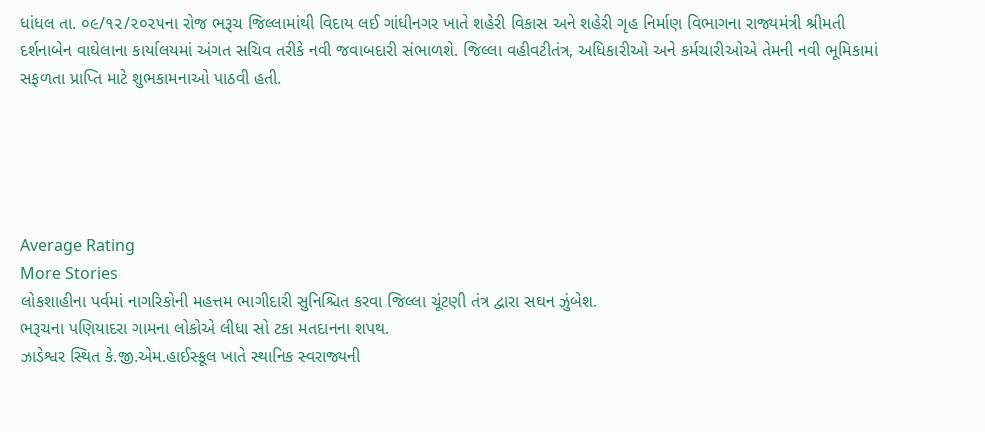ધાંધલ તા. ૦૯/૧૨/૨૦૨૫ના રોજ ભરૂચ જિલ્લામાંથી વિદાય લઈ ગાંધીનગર ખાતે શહેરી વિકાસ અને શહેરી ગૃહ નિર્માણ વિભાગના રાજ્યમંત્રી શ્રીમતી દર્શનાબેન વાઘેલાના કાર્યાલયમાં અંગત સચિવ તરીકે નવી જવાબદારી સંભાળશે. જિલ્લા વહીવટીતંત્ર, અધિકારીઓ અને કર્મચારીઓએ તેમની નવી ભૂમિકામાં સફળતા પ્રાપ્તિ માટે શુભકામનાઓ પાઠવી હતી.





Average Rating
More Stories
લોકશાહીના પર્વમાં નાગરિકોની મહત્તમ ભાગીદારી સુનિશ્ચિત કરવા જિલ્લા ચૂંટણી તંત્ર દ્વારા સઘન ઝુંબેશ.
ભરૂચના પણિયાદરા ગામના લોકોએ લીધા સો ટકા મતદાનના શપથ.
ઝાડેશ્વર સ્થિત કે.જી.એમ.હાઈસ્કૂલ ખાતે સ્થાનિક સ્વરાજ્યની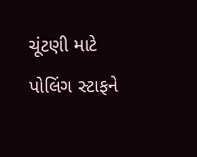ચૂંટણી માટે પોલિંગ સ્ટાફને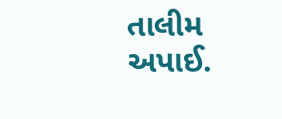તાલીમ અપાઈ.